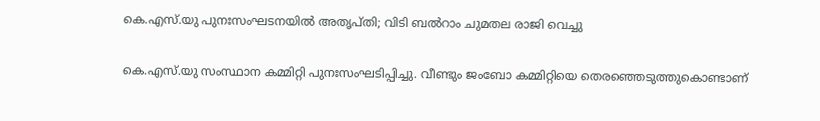കെ.എസ്.യു പുനഃസംഘടനയില്‍ അതൃപ്തി; വിടി ബല്‍റാം ചുമതല രാജി വെച്ചു

കെ.എസ്.യു സംസ്ഥാന കമ്മിറ്റി പുനഃസംഘടിപ്പിച്ചു. വീണ്ടും ജംബോ കമ്മിറ്റിയെ തെരഞ്ഞെടുത്തുകൊണ്ടാണ്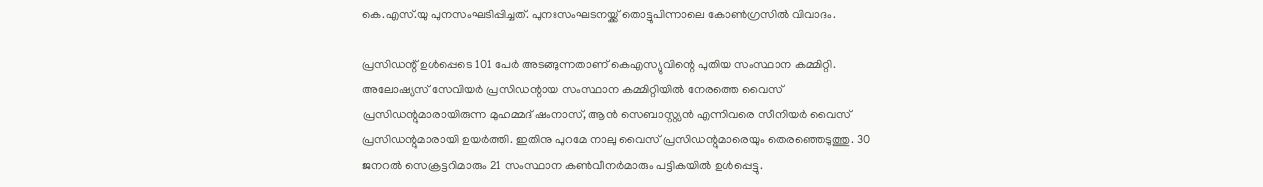കെ.എസ്.യു പുനസംഘടിപ്പിച്ചത്. പുനഃസംഘടനയ്ക്ക് തൊട്ടുപിന്നാലെ കോണ്‍ഗ്രസില്‍ വിവാദം.

പ്രസിഡന്റ് ഉള്‍പ്പെടെ 101 പേര്‍ അടങ്ങുന്നതാണ് കെഎസ്യുവിന്റെ പുതിയ സംസ്ഥാന കമ്മിറ്റി. അലോഷ്യസ് സേവിയര്‍ പ്രസിഡന്റായ സംസ്ഥാന കമ്മിറ്റിയില്‍ നേരത്തെ വൈസ് പ്രസിഡന്റുമാരായിരുന്ന മുഹമ്മദ് ഷംനാസ്, ആന്‍ സെബാസ്റ്റ്യന്‍ എന്നിവരെ സീനിയര്‍ വൈസ് പ്രസിഡന്റുമാരായി ഉയര്‍ത്തി. ഇതിനു പുറമേ നാലു വൈസ് പ്രസിഡന്റുമാരെയും തെരഞ്ഞെടുത്തു. 30 ജനറല്‍ സെക്രട്ടറിമാരും 21 സംസ്ഥാന കണ്‍വീനര്‍മാരും പട്ടികയില്‍ ഉള്‍പ്പെട്ടു.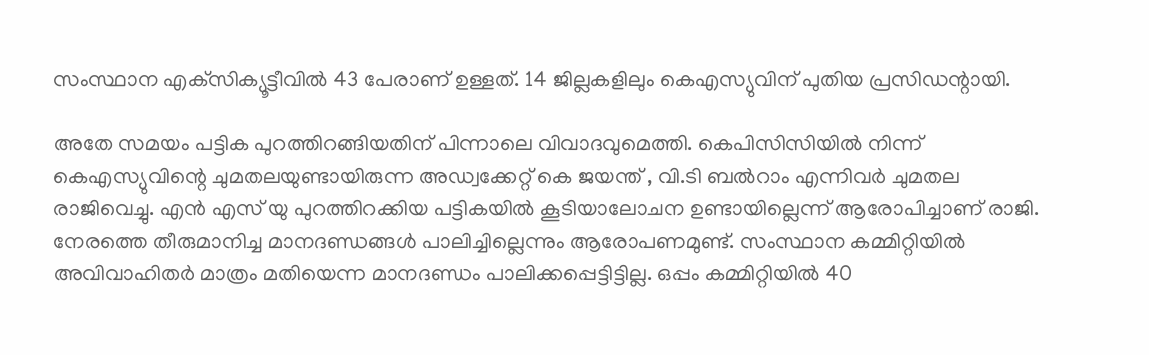സംസ്ഥാന എക്‌സിക്യൂട്ടീവില്‍ 43 പേരാണ് ഉള്ളത്. 14 ജില്ലകളിലും കെഎസ്യുവിന് പുതിയ പ്രസിഡന്റായി.

അതേ സമയം പട്ടിക പുറത്തിറങ്ങിയതിന് പിന്നാലെ വിവാദവുമെത്തി. കെപിസിസിയില്‍ നിന്ന് കെഎസ്യുവിന്റെ ചുമതലയുണ്ടായിരുന്ന അഡ്വക്കേറ്റ് കെ ജയന്ത് , വി.ടി ബല്‍റാം എന്നിവര്‍ ചുമതല രാജിവെച്ചു. എന്‍ എസ് യു പുറത്തിറക്കിയ പട്ടികയില്‍ കൂടിയാലോചന ഉണ്ടായില്ലെന്ന് ആരോപിച്ചാണ് രാജി. നേരത്തെ തീരുമാനിച്ച മാനദണ്ഡങ്ങള്‍ പാലിച്ചില്ലെന്നും ആരോപണമുണ്ട്. സംസ്ഥാന കമ്മിറ്റിയില്‍ അവിവാഹിതര്‍ മാത്രം മതിയെന്ന മാനദണ്ഡം പാലിക്കപ്പെട്ടിട്ടില്ല. ഒപ്പം കമ്മിറ്റിയില്‍ 40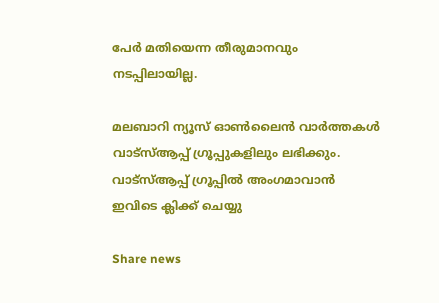പേര്‍ മതിയെന്ന തീരുമാനവും നടപ്പിലായില്ല.

മലബാറി ന്യൂസ് ഓണ്‍ലൈന്‍ വാര്‍ത്തകള്‍ വാട്‌സ്ആപ്പ് ഗ്രൂപ്പുകളിലും ലഭിക്കും. വാട്‌സ്ആപ്പ് ഗ്രൂപ്പില്‍ അംഗമാവാന്‍ ഇവിടെ ക്ലിക്ക് ചെയ്യു

Share news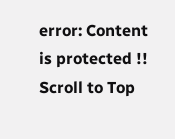error: Content is protected !!
Scroll to Top